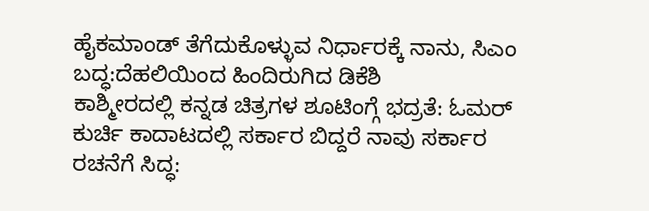ಹೈಕಮಾಂಡ್ ತೆಗೆದುಕೊಳ್ಳುವ ನಿರ್ಧಾರಕ್ಕೆ ನಾನು, ಸಿಎಂ ಬದ್ಧ:ದೆಹಲಿಯಿಂದ ಹಿಂದಿರುಗಿದ ಡಿಕೆಶಿ
ಕಾಶ್ಮೀರದಲ್ಲಿ ಕನ್ನಡ ಚಿತ್ರಗಳ ಶೂಟಿಂಗ್ಗೆ ಭದ್ರತೆ: ಓಮರ್
ಕುರ್ಚಿ ಕಾದಾಟದಲ್ಲಿ ಸರ್ಕಾರ ಬಿದ್ದರೆ ನಾವು ಸರ್ಕಾರ ರಚನೆಗೆ ಸಿದ್ಧ: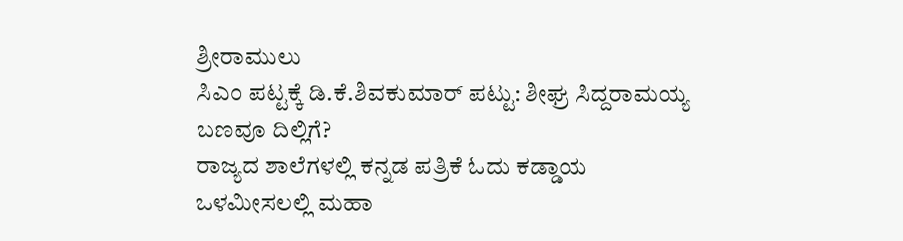ಶ್ರೀರಾಮುಲು
ಸಿಎಂ ಪಟ್ಟಕ್ಕೆ ಡಿ.ಕೆ.ಶಿವಕುಮಾರ್ ಪಟ್ಟು: ಶೀಘ್ರ ಸಿದ್ದರಾಮಯ್ಯ ಬಣವೂ ದಿಲ್ಲಿಗೆ?
ರಾಜ್ಯದ ಶಾಲೆಗಳಲ್ಲಿ ಕನ್ನಡ ಪತ್ರಿಕೆ ಓದು ಕಡ್ಡಾಯ
ಒಳಮೀಸಲಲ್ಲಿ ಮಹಾ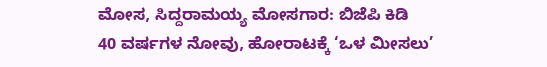ಮೋಸ, ಸಿದ್ದರಾಮಯ್ಯ ಮೋಸಗಾರ: ಬಿಜೆಪಿ ಕಿಡಿ
40 ವರ್ಷಗಳ ನೋವು, ಹೋರಾಟಕ್ಕೆ ‘ಒಳ ಮೀಸಲು’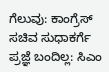ಗೆಲುವು: ಕಾಂಗ್ರೆಸ್
ಸಚಿವ ಸುಧಾಕರ್ಗೆ ಪ್ರಜ್ಞೆ ಬಂದಿಲ್ಲ: ಸಿಎಂ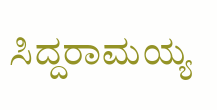ಸಿದ್ದರಾಮಯ್ಯ